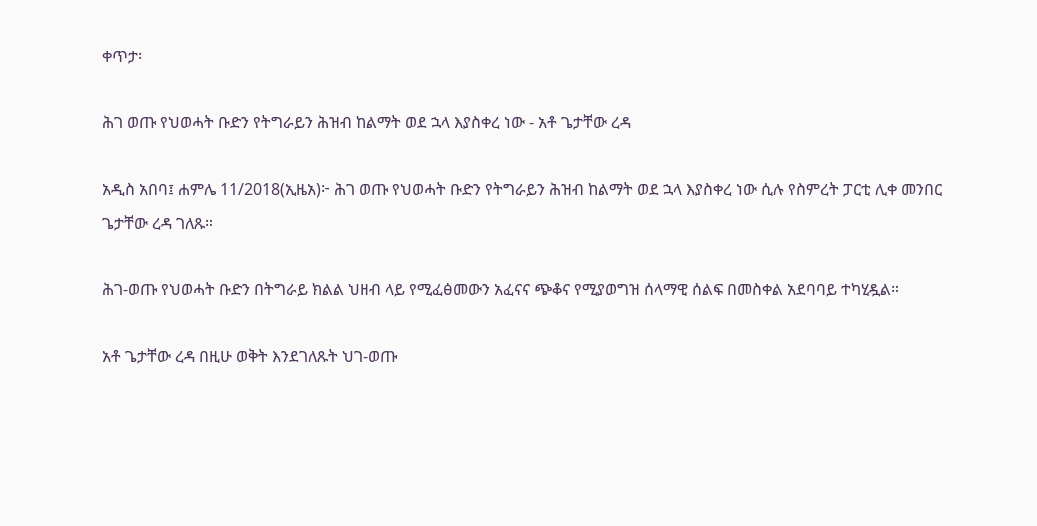ቀጥታ፡

ሕገ ወጡ የህወሓት ቡድን የትግራይን ሕዝብ ከልማት ወደ ኋላ እያስቀረ ነው - አቶ ጌታቸው ረዳ

አዲስ አበባ፤ ሐምሌ 11/2018(ኢዜአ)፦ ሕገ ወጡ የህወሓት ቡድን የትግራይን ሕዝብ ከልማት ወደ ኋላ እያስቀረ ነው ሲሉ የስምረት ፓርቲ ሊቀ መንበር ጌታቸው ረዳ ገለጹ።

ሕገ-ወጡ የህወሓት ቡድን በትግራይ ክልል ህዘብ ላይ የሚፈፅመውን አፈናና ጭቆና የሚያወግዝ ሰላማዊ ሰልፍ በመስቀል አደባባይ ተካሂዷል።

አቶ ጌታቸው ረዳ በዚሁ ወቅት እንደገለጹት ህገ-ወጡ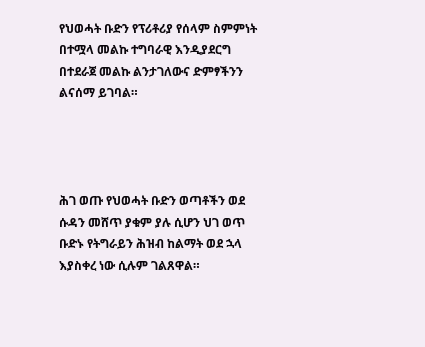የህወሓት ቡድን የፕሪቶሪያ የሰላም ስምምነት በተሟላ መልኩ ተግባራዊ እንዲያደርግ በተደራጀ መልኩ ልንታገለውና ድምፃችንን ልናሰማ ይገባል።




ሕገ ወጡ የህወሓት ቡድን ወጣቶችን ወደ ሱዳን መሸጥ ያቁም ያሉ ሲሆን ህገ ወጥ ቡድኑ የትግራይን ሕዝብ ከልማት ወደ ኋላ እያስቀረ ነው ሲሉም ገልጸዋል።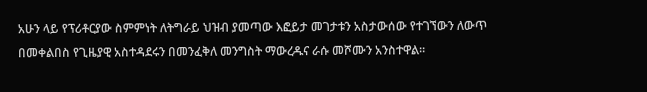አሁን ላይ የፕሪቶርያው ስምምነት ለትግራይ ህዝብ ያመጣው እፎይታ መገታቱን አስታውሰው የተገኘውን ለውጥ በመቀልበስ የጊዜያዊ አስተዳደሩን በመንፈቅለ መንግስት ማውረዱና ራሱ መሾሙን አንስተዋል።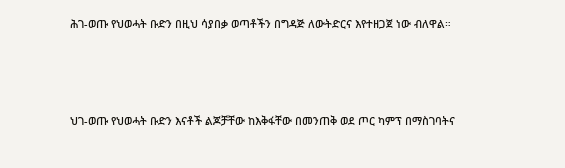ሕገ-ወጡ የህወሓት ቡድን በዚህ ሳያበቃ ወጣቶችን በግዳጅ ለውትድርና እየተዘጋጀ ነው ብለዋል።




ህገ-ወጡ የህወሓት ቡድን እናቶች ልጆቻቸው ከእቅፋቸው በመንጠቅ ወደ ጦር ካምፕ በማስገባትና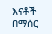እናቶች በማሰር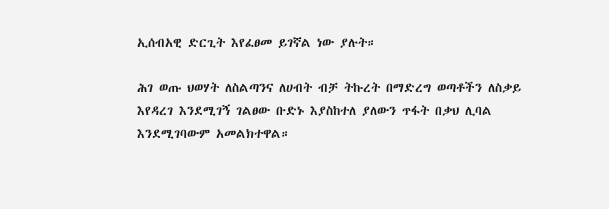ኢሰብአዊ ድርጊት እየፈፀመ ይገኛል ነው ያሉት።

ሕገ ወጡ ህወሃት ለስልጣንና ለሀብት ብቻ ትኩረት በማድረግ ወጣቶችን ለስቃይ እየዳረገ እንደሚገኝ ገልፀው ቡድኑ እያስከተለ ያለውን ጥፋት በቃህ ሊባል እንደሚገባውም አመልክተዋል።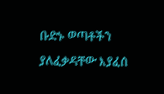ቡድኑ ወጣቶችን ያለፈቃዳቸው እያፈሰ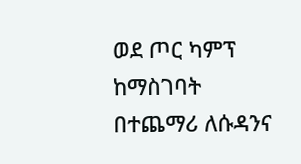ወደ ጦር ካምፕ ከማስገባት በተጨማሪ ለሱዳንና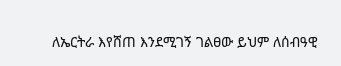ለኤርትራ እየሸጠ እንደሚገኝ ገልፀው ይህም ለሰብዓዊ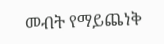መብት የማይጨነቅ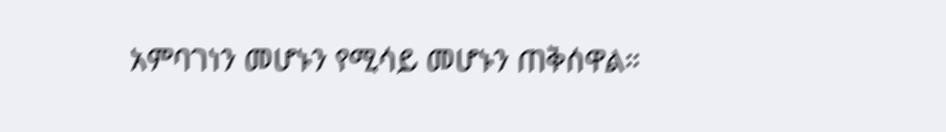አምባገነን መሆኑን የሚሳይ መሆኑን ጠቅሰዋል።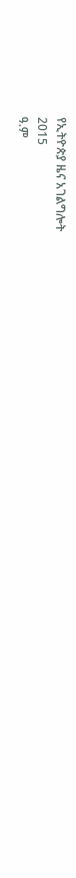የኢትዮጵያ ዜና አገልግሎት
2015
ዓ.ም